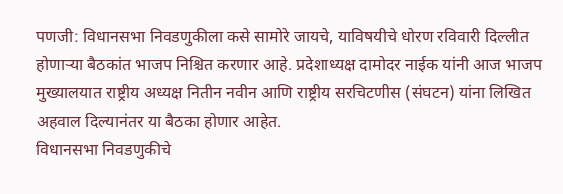पणजी: विधानसभा निवडणुकीला कसे सामोरे जायचे, याविषयीचे धोरण रविवारी दिल्लीत होणाऱ्या बैठकांत भाजप निश्चित करणार आहे. प्रदेशाध्यक्ष दामोदर नाईक यांनी आज भाजप मुख्यालयात राष्ट्रीय अध्यक्ष नितीन नवीन आणि राष्ट्रीय सरचिटणीस (संघटन) यांना लिखित अहवाल दिल्यानंतर या बैठका होणार आहेत.
विधानसभा निवडणुकीचे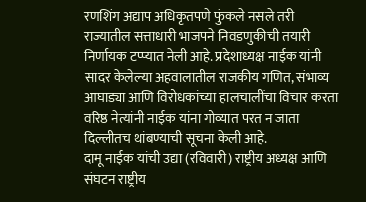रणशिंग अद्याप अधिकृतपणे फुंकले नसले तरी राज्यातील सत्ताधारी भाजपने निवडणुकीची तयारी निर्णायक टप्प्यात नेली आहे. प्रदेशाध्यक्ष नाईक यांनी सादर केलेल्या अहवालातील राजकीय गणित, संभाव्य आघाड्या आणि विरोधकांच्या हालचालींचा विचार करता वरिष्ठ नेत्यांनी नाईक यांना गोव्यात परत न जाता दिल्लीतच थांबण्याची सूचना केली आहे.
दामू नाईक यांची उद्या (रविवारी) राष्ट्रीय अध्यक्ष आणि संघटन राष्ट्रीय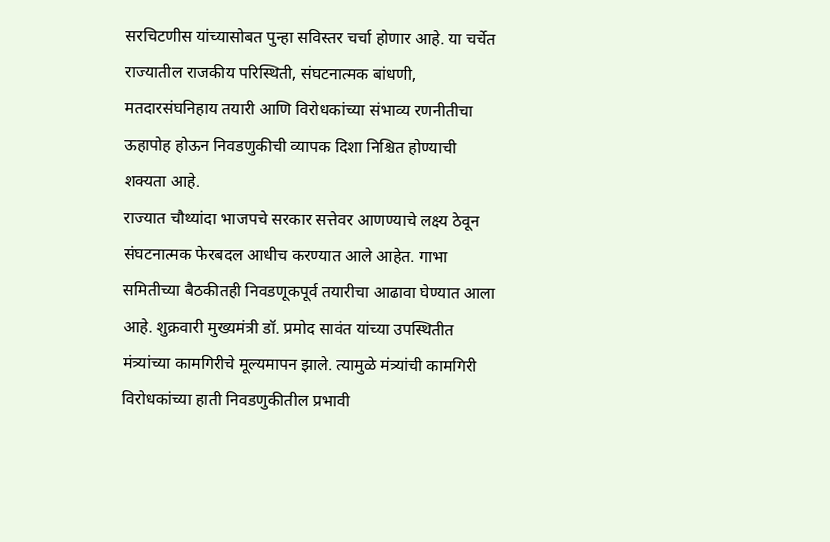सरचिटणीस यांच्यासोबत पुन्हा सविस्तर चर्चा होणार आहे. या चर्चेत राज्यातील राजकीय परिस्थिती, संघटनात्मक बांधणी, मतदारसंघनिहाय तयारी आणि विरोधकांच्या संभाव्य रणनीतीचा ऊहापोह होऊन निवडणुकीची व्यापक दिशा निश्चित होण्याची शक्यता आहे.
राज्यात चौथ्यांदा भाजपचे सरकार सत्तेवर आणण्याचे लक्ष्य ठेवून संघटनात्मक फेरबदल आधीच करण्यात आले आहेत. गाभा समितीच्या बैठकीतही निवडणूकपूर्व तयारीचा आढावा घेण्यात आला आहे. शुक्रवारी मुख्यमंत्री डॉ. प्रमोद सावंत यांच्या उपस्थितीत मंत्र्यांच्या कामगिरीचे मूल्यमापन झाले. त्यामुळे मंत्र्यांची कामगिरी विरोधकांच्या हाती निवडणुकीतील प्रभावी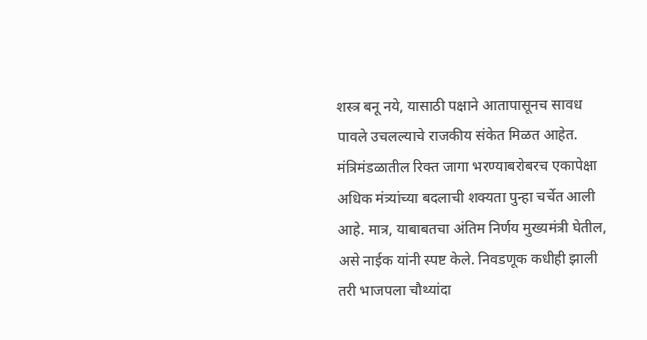शस्त्र बनू नये, यासाठी पक्षाने आतापासूनच सावध पावले उचलल्याचे राजकीय संकेत मिळत आहेत.
मंत्रिमंडळातील रिक्त जागा भरण्याबरोबरच एकापेक्षा अधिक मंत्र्यांच्या बदलाची शक्यता पुन्हा चर्चेत आली आहे. मात्र, याबाबतचा अंतिम निर्णय मुख्यमंत्री घेतील, असे नाईक यांनी स्पष्ट केले. निवडणूक कधीही झाली तरी भाजपला चौथ्यांदा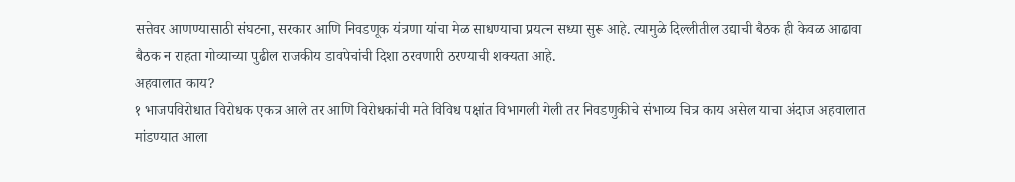सत्तेवर आणण्यासाठी संघटना, सरकार आणि निवडणूक यंत्रणा यांचा मेळ साधण्याचा प्रयत्न सध्या सुरू आहे. त्यामुळे दिल्लीतील उद्याची बैठक ही केवळ आढावा बैठक न राहता गोव्याच्या पुढील राजकीय डावपेचांची दिशा ठरवणारी ठरण्याची शक्यता आहे.
अहवालात काय?
१ भाजपविरोधात विरोधक एकत्र आले तर आणि विरोधकांची मते विविध पक्षांत विभागली गेली तर निवडणुकीचे संभाव्य चित्र काय असेल याचा अंदाज अहवालात मांडण्यात आला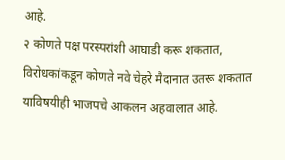आहे.
२ कोणते पक्ष परस्परांशी आघाडी करू शकतात, विरोधकांकडून कोणते नवे चेहरे मैदानात उतरू शकतात याविषयीही भाजपचे आकलन अहवालात आहे.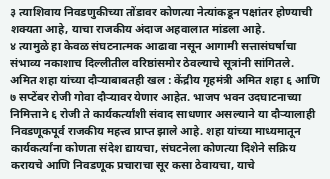३ त्याशिवाय निवडणुकीच्या तोंडावर कोणत्या नेत्यांकडून पक्षांतर होण्याची शक्यता आहे, याचा राजकीय अंदाज अहवालात मांडला आहे.
४ त्यामुळे हा केवळ संघटनात्मक आढावा नसून आगामी सत्तासंघर्षाचा संभाव्य नकाशाच दिल्लीतील वरिष्ठांसमोर ठेवल्याचे सूत्रांनी सांगितले.
अमित शहा यांच्या दौऱ्याबाबतही खल : केंद्रीय गृहमंत्री अमित शहा ६ आणि ७ सप्टेंबर रोजी गोवा दौऱ्यावर येणार आहेत. भाजप भवन उदघाटनाच्या निमित्ताने ६ रोजी ते कार्यकर्त्यांशी संवाद साधणार असल्याने या दौऱ्यालाही निवडणूकपूर्व राजकीय महत्त्व प्राप्त झाले आहे. शहा यांच्या माध्यमातून कार्यकर्त्यांना कोणता संदेश द्यायचा, संघटनेला कोणत्या दिशेने सक्रिय करायचे आणि निवडणूक प्रचाराचा सूर कसा ठेवायचा, याचे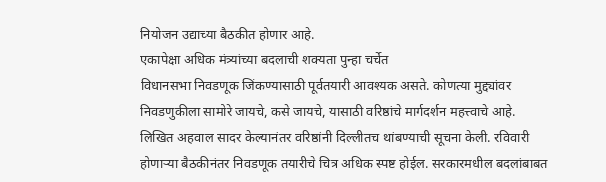नियोजन उद्याच्या बैठकीत होणार आहे.
एकापेक्षा अधिक मंत्र्यांच्या बदलाची शक्यता पुन्हा चर्चेत
विधानसभा निवडणूक जिंकण्यासाठी पूर्वतयारी आवश्यक असते. कोणत्या मुद्द्यांवर निवडणुकीला सामोरे जायचे, कसे जायचे, यासाठी वरिष्ठांचे मार्गदर्शन महत्त्वाचे आहे. लिखित अहवाल सादर केल्यानंतर वरिष्ठांनी दिल्लीतच थांबण्याची सूचना केली. रविवारी होणाऱ्या बैठकीनंतर निवडणूक तयारीचे चित्र अधिक स्पष्ट होईल. सरकारमधील बदलांबाबत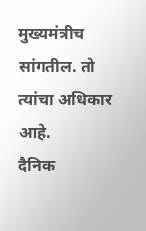मुख्यमंत्रीच सांगतील. तो त्यांचा अधिकार आहे.
दैनिक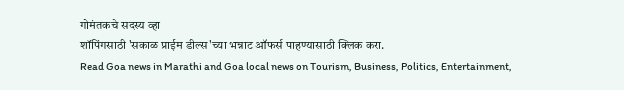गोमंतकचे सदस्य व्हा
शॉपिंगसाठी 'सकाळ प्राईम डील्स'च्या भन्नाट ऑफर्स पाहण्यासाठी क्लिक करा.
Read Goa news in Marathi and Goa local news on Tourism, Business, Politics, Entertainment,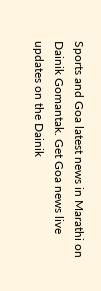Sports and Goa latest news in Marathi on Dainik Gomantak. Get Goa news live updates on the Dainik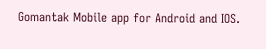Gomantak Mobile app for Android and IOS.